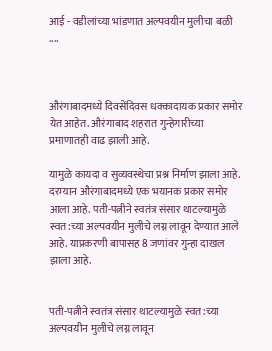आई - वडीलांच्या भांडणात अल्पवयीन मुलीचा बळी ....



औरंगाबादमध्ये दिवसेंदिवस धक्कादायक प्रकार समोर येत आहेत. औरंगाबाद शहरात गुन्हेगारीच्या प्रमाणातही वाढ झाली आहे.

यामुळे कायदा व सुव्यवस्थेचा प्रश्न निर्माण झाला आहे. दरम्यान औरंगाबादमध्ये एक भयानक प्रकार समोर आला आहे. पती-पत्नीने स्वतंत्र संसार थाटल्यामुळे स्वत:च्या अल्पवयीन मुलीचे लग्न लावून देण्यात आले आहे. याप्रकरणी बापासह 8 जणांवर गुन्हा दाखल झाला आहे.


पती-पत्नीने स्वतंत्र संसार थाटल्यामुळे स्वत:च्या अल्पवयीन मुलीचे लग्न लावून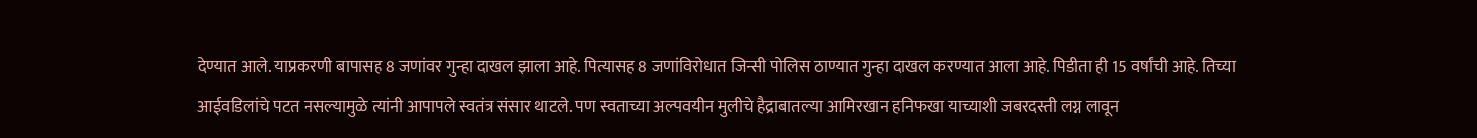देण्यात आले. याप्रकरणी बापासह 8 जणांवर गुन्हा दाखल झाला आहे. पित्यासह 8 जणांविरोधात जिन्सी पोलिस ठाण्यात गुन्हा दाखल करण्यात आला आहे. पिडीता ही 15 वर्षांची आहे. तिच्या आईवडिलांचे पटत नसल्यामुळे त्यांनी आपापले स्वतंत्र संसार थाटले. पण स्वताच्या अल्पवयीन मुलीचे हैद्राबातल्या आमिरखान हनिफखा याच्याशी जबरदस्ती लग्न लावून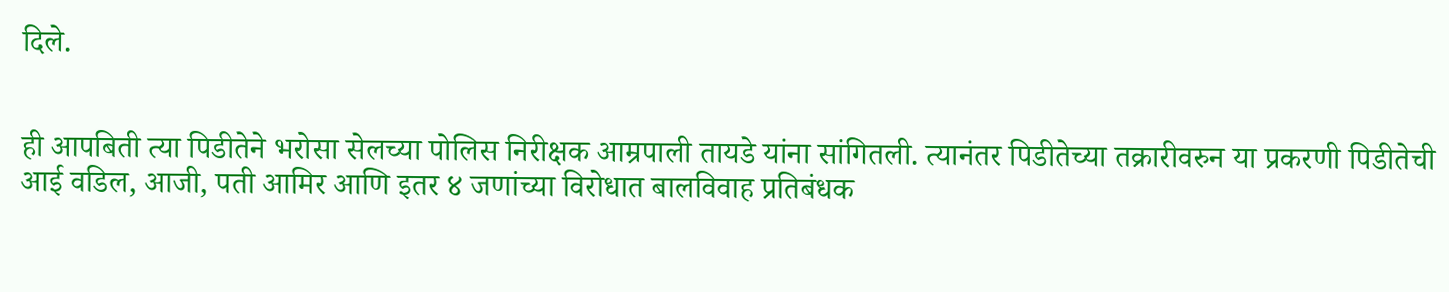दिले.


ही आपबिती त्या पिडीतेने भरोसा सेलच्या पोलिस निरीक्षक आम्रपाली तायडे यांना सांगितली. त्यानंतर पिडीतेच्या तक्रारीवरुन या प्रकरणी पिडीतेची आई वडिल, आजी, पती आमिर आणि इतर ४ जणांच्या विरोधात बालविवाह प्रतिबंधक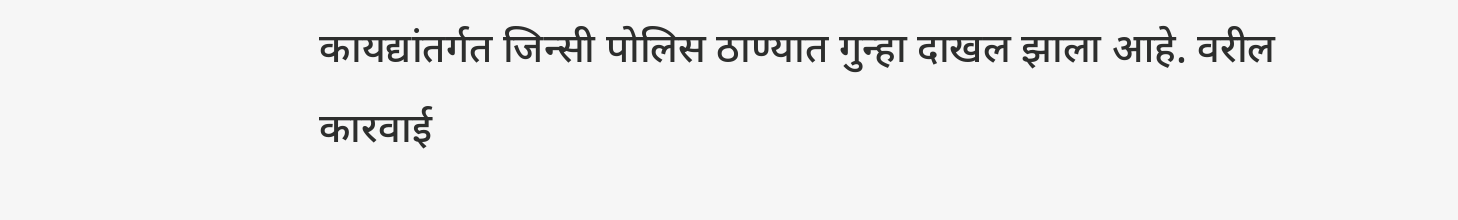कायद्यांतर्गत जिन्सी पोलिस ठाण्यात गुन्हा दाखल झाला आहे. वरील कारवाई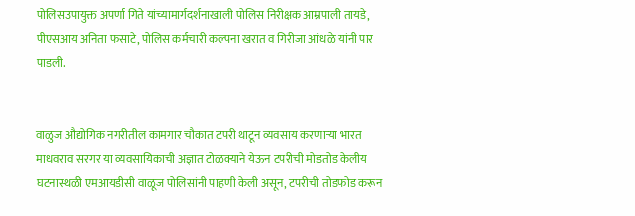पोलिसउपायुक्त अपर्णा गिते यांच्यामार्गदर्शनाखाली पोलिस निरीक्षक आम्रपाली तायडे, पीएसआय अनिता फसाटे, पोलिस कर्मचारी कल्पना खरात व गिरीजा आंधळे यांनी पार पाडली.


वाळुज औद्योगिक नगरीतील कामगार चौकात टपरी थाटून व्यवसाय करणाऱ्या भारत माधवराव सरगर या व्यवसायिकाची अज्ञात टोळक्याने येऊन टपरीची मोडतोड केलीय घटनास्थळी एमआयडीसी वाळूज पोलिसांनी पाहणी केली असून, टपरीची तोडफोड करून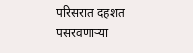परिसरात दहशत पसरवणाऱ्या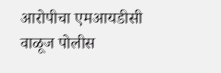आरोपीचा एमआयडीसी वाळूज पोलीस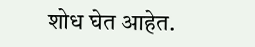शोध घेत आहेत.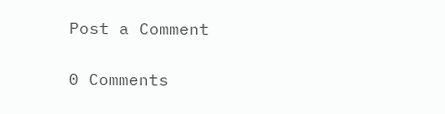Post a Comment

0 Comments